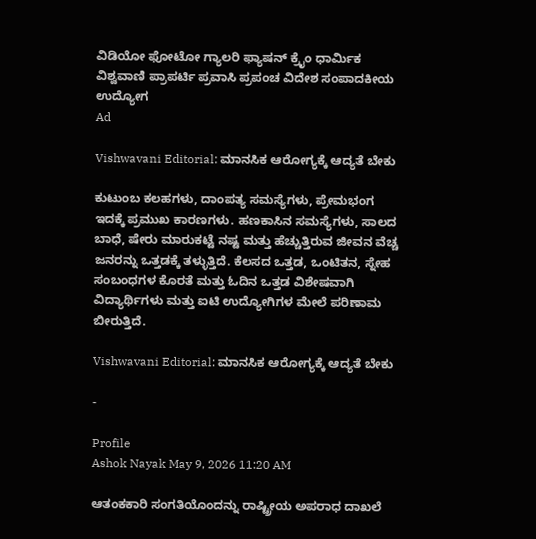ವಿಡಿಯೋ ಫೋಟೋ ಗ್ಯಾಲರಿ ಫ್ಯಾಷನ್ ಕ್ರೈಂ ಧಾರ್ಮಿಕ ವಿಶ್ವವಾಣಿ ಪ್ರಾಪರ್ಟಿ ಪ್ರವಾಸಿ ಪ್ರಪಂಚ ವಿದೇಶ ಸಂಪಾದಕೀಯ ಉದ್ಯೋಗ
Ad

Vishwavani Editorial: ಮಾನಸಿಕ ಆರೋಗ್ಯಕ್ಕೆ ಆದ್ಯತೆ ಬೇಕು

ಕುಟುಂಬ ಕಲಹಗಳು, ದಾಂಪತ್ಯ ಸಮಸ್ಯೆಗಳು, ಪ್ರೇಮಭಂಗ ಇದಕ್ಕೆ ಪ್ರಮುಖ ಕಾರಣಗಳು. ಹಣಕಾಸಿನ ಸಮಸ್ಯೆಗಳು, ಸಾಲದ ಬಾಧೆ, ಷೇರು ಮಾರುಕಟ್ಟೆ ನಷ್ಟ ಮತ್ತು ಹೆಚ್ಚುತ್ತಿರುವ ಜೀವನ ವೆಚ್ಚ ಜನರನ್ನು ಒತ್ತಡಕ್ಕೆ ತಳ್ಳುತ್ತಿದೆ. ಕೆಲಸದ ಒತ್ತಡ, ಒಂಟಿತನ, ಸ್ನೇಹ ಸಂಬಂಧಗಳ ಕೊರತೆ ಮತ್ತು ಓದಿನ ಒತ್ತಡ ವಿಶೇಷವಾಗಿ ವಿದ್ಯಾರ್ಥಿಗಳು ಮತ್ತು ಐಟಿ ಉದ್ಯೋಗಿಗಳ ಮೇಲೆ ಪರಿಣಾಮ ಬೀರುತ್ತಿದೆ.

Vishwavani Editorial: ಮಾನಸಿಕ ಆರೋಗ್ಯಕ್ಕೆ ಆದ್ಯತೆ ಬೇಕು

-

Profile
Ashok Nayak May 9, 2026 11:20 AM

ಆತಂಕಕಾರಿ ಸಂಗತಿಯೊಂದನ್ನು ರಾಷ್ಟ್ರೀಯ ಅಪರಾಧ ದಾಖಲೆ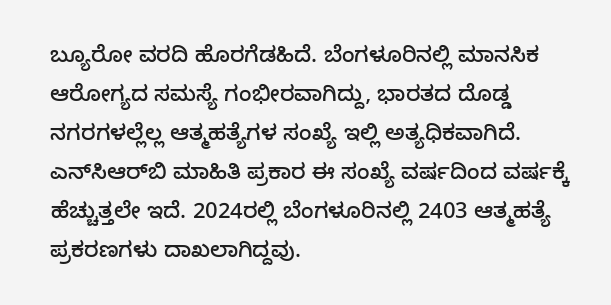ಬ್ಯೂರೋ ವರದಿ ಹೊರಗೆಡಹಿದೆ. ಬೆಂಗಳೂರಿನಲ್ಲಿ ಮಾನಸಿಕ ಆರೋಗ್ಯದ ಸಮಸ್ಯೆ ಗಂಭೀರವಾಗಿದ್ದು, ಭಾರತದ ದೊಡ್ಡ ನಗರಗಳಲ್ಲೆಲ್ಲ ಆತ್ಮಹತ್ಯೆಗಳ ಸಂಖ್ಯೆ ಇಲ್ಲಿ ಅತ್ಯಧಿಕವಾಗಿದೆ. ಎನ್‌ಸಿಆರ್‌ಬಿ ಮಾಹಿತಿ ಪ್ರಕಾರ ಈ ಸಂಖ್ಯೆ ವರ್ಷದಿಂದ ವರ್ಷಕ್ಕೆ ಹೆಚ್ಚುತ್ತಲೇ ಇದೆ. 2024ರಲ್ಲಿ ಬೆಂಗಳೂರಿನಲ್ಲಿ 2403 ಆತ್ಮಹತ್ಯೆ ಪ್ರಕರಣಗಳು ದಾಖಲಾಗಿದ್ದವು.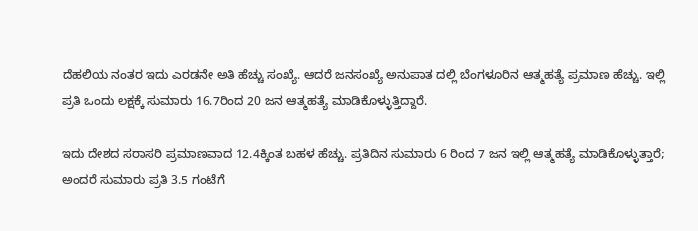ದೆಹಲಿಯ ನಂತರ ಇದು ಎರಡನೇ ಅತಿ ಹೆಚ್ಚು ಸಂಖ್ಯೆ. ಆದರೆ ಜನಸಂಖ್ಯೆ ಅನುಪಾತ ದಲ್ಲಿ ಬೆಂಗಳೂರಿನ ಆತ್ಮಹತ್ಯೆ ಪ್ರಮಾಣ ಹೆಚ್ಚು. ಇಲ್ಲಿ ಪ್ರತಿ ಒಂದು ಲಕ್ಷಕ್ಕೆ ಸುಮಾರು 16.7ರಿಂದ 20 ಜನ ಆತ್ಮಹತ್ಯೆ ಮಾಡಿಕೊಳ್ಳುತ್ತಿದ್ದಾರೆ.

ಇದು ದೇಶದ ಸರಾಸರಿ ಪ್ರಮಾಣವಾದ 12.4ಕ್ಕಿಂತ ಬಹಳ ಹೆಚ್ಚು. ಪ್ರತಿದಿನ ಸುಮಾರು 6 ರಿಂದ 7 ಜನ ಇಲ್ಲಿ ಆತ್ಮಹತ್ಯೆ ಮಾಡಿಕೊಳ್ಳುತ್ತಾರೆ; ಅಂದರೆ ಸುಮಾರು ಪ್ರತಿ 3.5 ಗಂಟೆಗೆ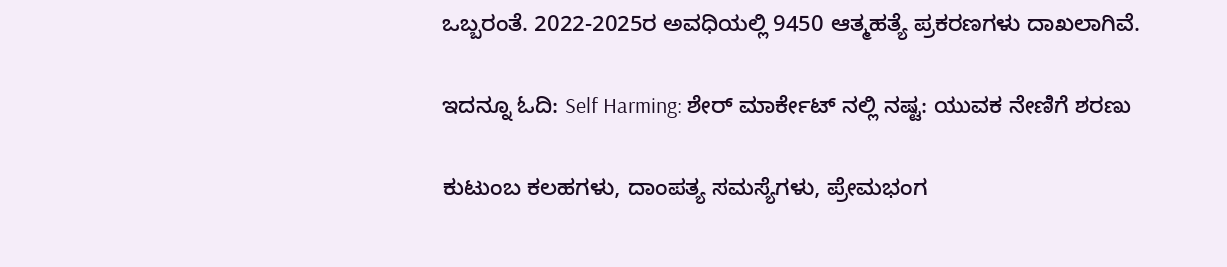ಒಬ್ಬರಂತೆ. 2022-2025ರ ಅವಧಿಯಲ್ಲಿ 9450 ಆತ್ಮಹತ್ಯೆ ಪ್ರಕರಣಗಳು ದಾಖಲಾಗಿವೆ.

ಇದನ್ನೂ ಓದಿ: Self Harming: ಶೇರ್ ಮಾರ್ಕೇಟ್ ನಲ್ಲಿ ನಷ್ಟ: ಯುವಕ ನೇಣಿಗೆ ಶರಣು

ಕುಟುಂಬ ಕಲಹಗಳು, ದಾಂಪತ್ಯ ಸಮಸ್ಯೆಗಳು, ಪ್ರೇಮಭಂಗ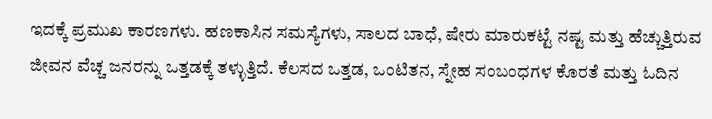ಇದಕ್ಕೆ ಪ್ರಮುಖ ಕಾರಣಗಳು. ಹಣಕಾಸಿನ ಸಮಸ್ಯೆಗಳು, ಸಾಲದ ಬಾಧೆ, ಷೇರು ಮಾರುಕಟ್ಟೆ ನಷ್ಟ ಮತ್ತು ಹೆಚ್ಚುತ್ತಿರುವ ಜೀವನ ವೆಚ್ಚ ಜನರನ್ನು ಒತ್ತಡಕ್ಕೆ ತಳ್ಳುತ್ತಿದೆ. ಕೆಲಸದ ಒತ್ತಡ, ಒಂಟಿತನ, ಸ್ನೇಹ ಸಂಬಂಧಗಳ ಕೊರತೆ ಮತ್ತು ಓದಿನ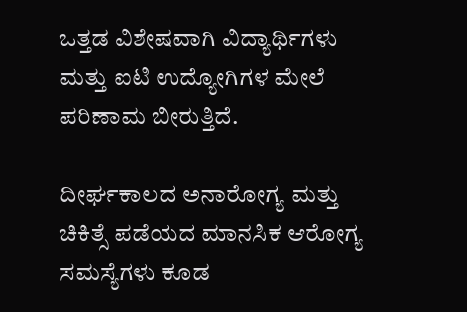ಒತ್ತಡ ವಿಶೇಷವಾಗಿ ವಿದ್ಯಾರ್ಥಿಗಳು ಮತ್ತು ಐಟಿ ಉದ್ಯೋಗಿಗಳ ಮೇಲೆ ಪರಿಣಾಮ ಬೀರುತ್ತಿದೆ.

ದೀರ್ಘಕಾಲದ ಅನಾರೋಗ್ಯ ಮತ್ತು ಚಿಕಿತ್ಸೆ ಪಡೆಯದ ಮಾನಸಿಕ ಆರೋಗ್ಯ ಸಮಸ್ಯೆಗಳು ಕೂಡ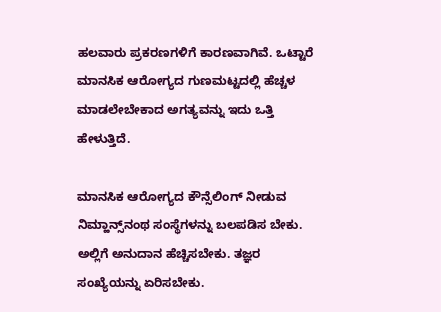ಹಲವಾರು ಪ್ರಕರಣಗಳಿಗೆ ಕಾರಣವಾಗಿವೆ. ಒಟ್ಟಾರೆ ಮಾನಸಿಕ ಆರೋಗ್ಯದ ಗುಣಮಟ್ಟದಲ್ಲಿ ಹೆಚ್ಚಳ ಮಾಡಲೇಬೇಕಾದ ಅಗತ್ಯವನ್ನು ಇದು ಒತ್ತಿ ಹೇಳುತ್ತಿದೆ.

ಮಾನಸಿಕ ಆರೋಗ್ಯದ ಕೌನ್ಸೆಲಿಂಗ್ ನೀಡುವ ನಿಮ್ಹಾನ್ಸ್‌ನಂಥ ಸಂಸ್ಥೆಗಳನ್ನು ಬಲಪಡಿಸ ಬೇಕು. ಅಲ್ಲಿಗೆ ಅನುದಾನ ಹೆಚ್ಚಿಸಬೇಕು. ತಜ್ಞರ ಸಂಖ್ಯೆಯನ್ನು ಏರಿಸಬೇಕು.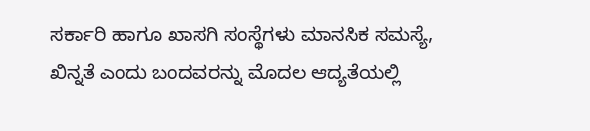ಸರ್ಕಾರಿ ಹಾಗೂ ಖಾಸಗಿ ಸಂಸ್ಥೆಗಳು ಮಾನಸಿಕ ಸಮಸ್ಯೆ, ಖಿನ್ನತೆ ಎಂದು ಬಂದವರನ್ನು ಮೊದಲ ಆದ್ಯತೆಯಲ್ಲಿ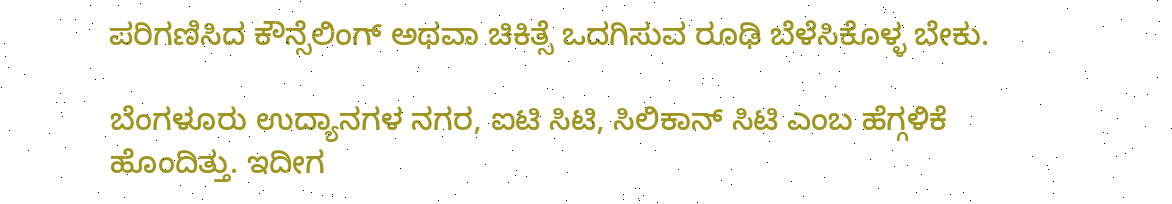ಪರಿಗಣಿಸಿದ ಕೌನ್ಸೆಲಿಂಗ್ ಅಥವಾ ಚಿಕಿತ್ಸೆ ಒದಗಿಸುವ ರೂಢಿ ಬೆಳೆಸಿಕೊಳ್ಳ ಬೇಕು.

ಬೆಂಗಳೂರು ಉದ್ಯಾನಗಳ ನಗರ, ಐಟಿ ಸಿಟಿ, ಸಿಲಿಕಾನ್ ಸಿಟಿ ಎಂಬ ಹೆಗ್ಗಳಿಕೆ ಹೊಂದಿತ್ತು. ಇದೀಗ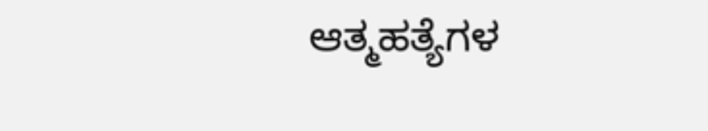ಆತ್ಮಹತ್ಯೆಗಳ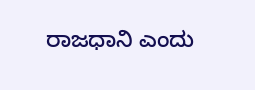ರಾಜಧಾನಿ ಎಂದು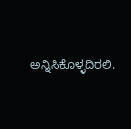ಅನ್ನಿಸಿಕೊಳ್ಳದಿರಲಿ.